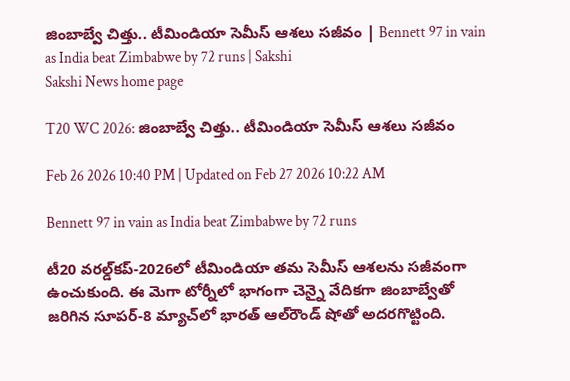జింబాబ్వే చిత్తు.. టీమిండియా సెమీస్ ఆశ‌లు స‌జీవం | Bennett 97 in vain as India beat Zimbabwe by 72 runs | Sakshi
Sakshi News home page

T20 WC 2026: జింబాబ్వే చిత్తు.. టీమిండియా సెమీస్ ఆశ‌లు స‌జీవం

Feb 26 2026 10:40 PM | Updated on Feb 27 2026 10:22 AM

Bennett 97 in vain as India beat Zimbabwe by 72 runs

టీ20 వ‌ర‌ల్డ్‌క‌ప్‌-2026లో టీమిండియా తమ సెమీస్ ఆశ‌ల‌ను స‌జీవంగా ఉంచుకుంది. ఈ మెగా టోర్నీలో భాగంగా చెన్నై వేదిక‌గా జింబాబ్వేతో జ‌రిగిన సూప‌ర్‌-8 మ్యాచ్‌లో భార‌త్ ఆల్‌రౌండ్ షోతో అద‌ర‌గొట్టింది.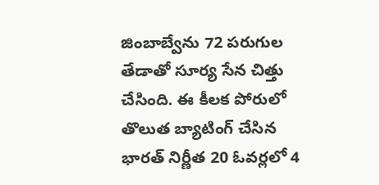జింబాబ్వేను 72 ప‌రుగుల తేడాతో సూర్య సేన చిత్తు చేసింది. ఈ కీల‌క పోరులో తొలుత బ్యాటింగ్ చేసిన భార‌త్ నిర్ణీత 20 ఓవ‌ర్ల‌లో 4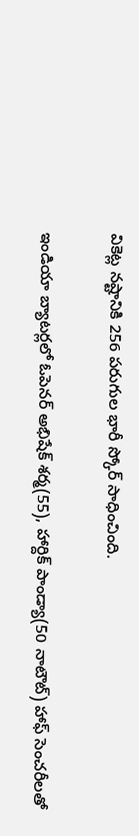వికెట్ల న‌ష్టానికి 256 ప‌రుగుల భారీ స్కోర్ సాధించింది.

ఇండియా బ్యాట‌ర్ల‌లో ఓపెనర్ అభిషేక్ శర్మ(55), హార్దిక్ పాండ్యా(50 నాటౌట్‌) హాఫ్ సెంచరీలతో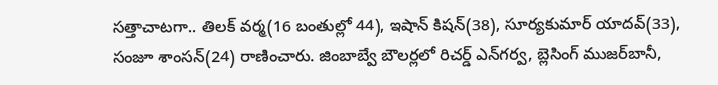సత్తాచాటగా.. తిల‌క్ వ‌ర్మ‌(16 బంతుల్లో 44), ఇషాన్ కిష‌న్(38), సూర్య‌కుమార్ యాద‌వ్‌(33), సంజూ శాంస‌న్‌(24) రాణించారు. జింబాబ్వే బౌలర్లలో రిచర్డ్‌ ఎన్‌గర్వ, బ్లెసింగ్‌ ముజర్‌బానీ,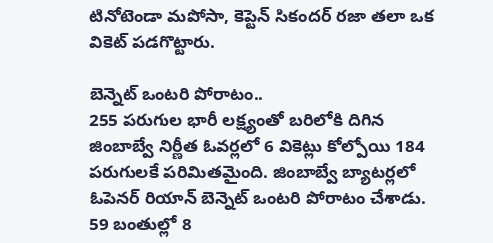టినోటెండా మపోసా, కెప్టెన్‌ సికందర్‌ రజా తలా ఒక వికెట్‌ పడగొట్టారు.

బెన్నెట్ ఒంట‌రి పోరాటం..
255 ప‌రుగుల భారీ ల‌క్ష్యంతో బ‌రిలోకి దిగిన జింబాబ్వే నిర్ణీత ఓవ‌ర్ల‌లో 6 వికెట్లు కోల్పోయి 184 ప‌రుగుల‌కే ప‌రిమిత‌మైంది. జింబాబ్వే బ్యాట‌ర్ల‌లో ఓపెన‌ర్ రియాన్ బెన్నెట్ ఒంట‌రి పోరాటం చేశాడు. 59 బంతుల్లో 8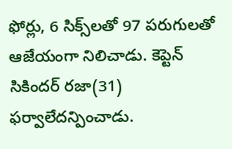ఫోర్లు, 6 సిక్స్‌ల‌తో 97 ప‌రుగుల‌తో ఆజేయంగా నిలిచాడు. కెప్టెన్ సికింద‌ర్ ర‌జా(31) ఫ‌ర్వాలేద‌న్పించాడు.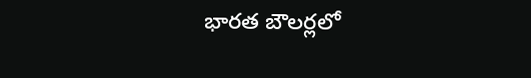భార‌త బౌల‌ర్ల‌లో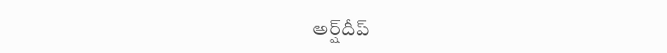అర్ష్‌దీప్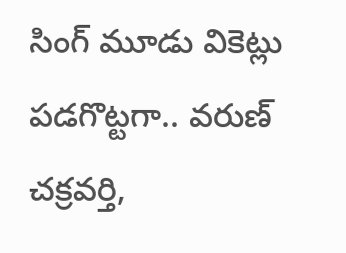సింగ్ మూడు వికెట్లు ప‌డ‌గొట్ట‌గా.. వ‌రుణ్ చ‌క్ర‌వ‌ర్తి,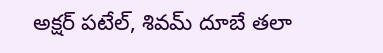అక్ష‌ర్ ప‌టేల్, శివ‌మ్ దూబే త‌లా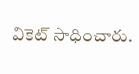వికెట్ సాధించారు.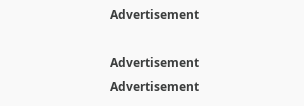Advertisement

Advertisement
Advertisement